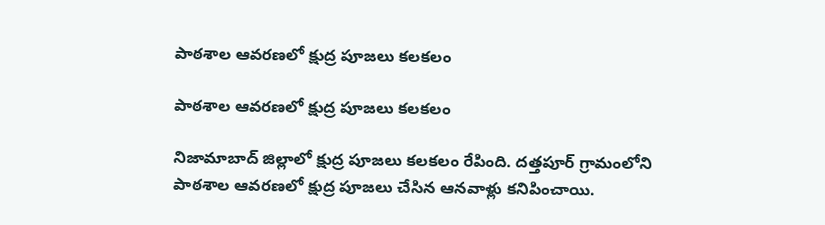పాఠశాల ఆవరణలో క్షుద్ర పూజలు కలకలం

పాఠశాల ఆవరణలో క్షుద్ర పూజలు కలకలం

నిజామాబాద్ జిల్లాలో క్షుద్ర పూజలు కలకలం రేపింది. దత్తపూర్ గ్రామంలోని పాఠశాల ఆవరణలో క్షుద్ర పూజలు చేసిన ఆనవాళ్లు కనిపించాయి.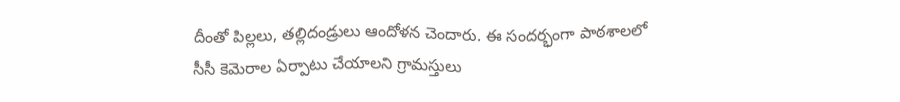దీంతో పిల్లలు, తల్లిదండ్రులు ఆందోళన చెందారు. ఈ సందర్భంగా పాఠశాలలో సీసీ కెమెరాల ఏర్పాటు చేయాలని గ్రామస్తులు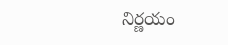నిర్ణయం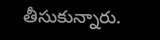తీసుకున్నారు.